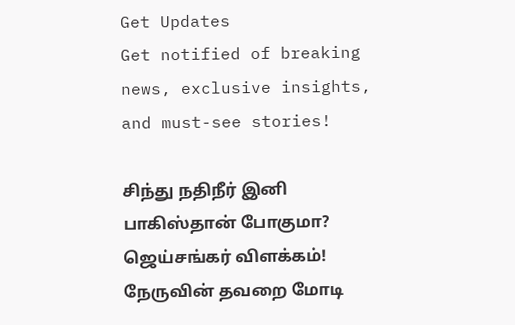Get Updates
Get notified of breaking news, exclusive insights, and must-see stories!

சிந்து நதிநீர் இனி பாகிஸ்தான் போகுமா? ஜெய்சங்கர் விளக்கம்! நேருவின் தவறை மோடி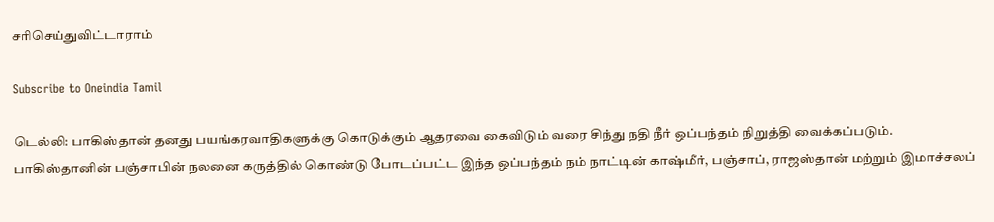சரிசெய்துவிட்டாராம்

Subscribe to Oneindia Tamil

டெல்லி: பாகிஸ்தான் தனது பயங்கரவாதிகளுக்கு கொடுக்கும் ஆதரவை கைவிடும் வரை சிந்து நதி நீர் ஒப்பந்தம் நிறுத்தி வைக்கப்படும். பாகிஸ்தானின் பஞ்சாபின் நலனை கருத்தில் கொண்டு போடப்பட்ட இந்த ஒப்பந்தம் நம் நாட்டின் காஷ்மீர், பஞ்சாப், ராஜஸ்தான் மற்றும் இமாச்சலப்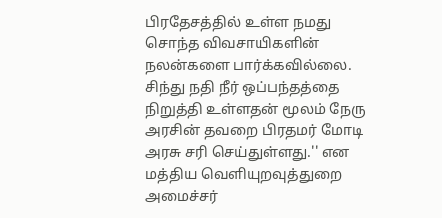பிரதேசத்தில் உள்ள நமது சொந்த விவசாயிகளின் நலன்களை பார்க்கவில்லை. சிந்து நதி நீர் ஒப்பந்தத்தை நிறுத்தி உள்ளதன் மூலம் நேரு அரசின் தவறை பிரதமர் மோடி அரசு சரி செய்துள்ளது.'' என மத்திய வெளியுறவுத்துறை அமைச்சர்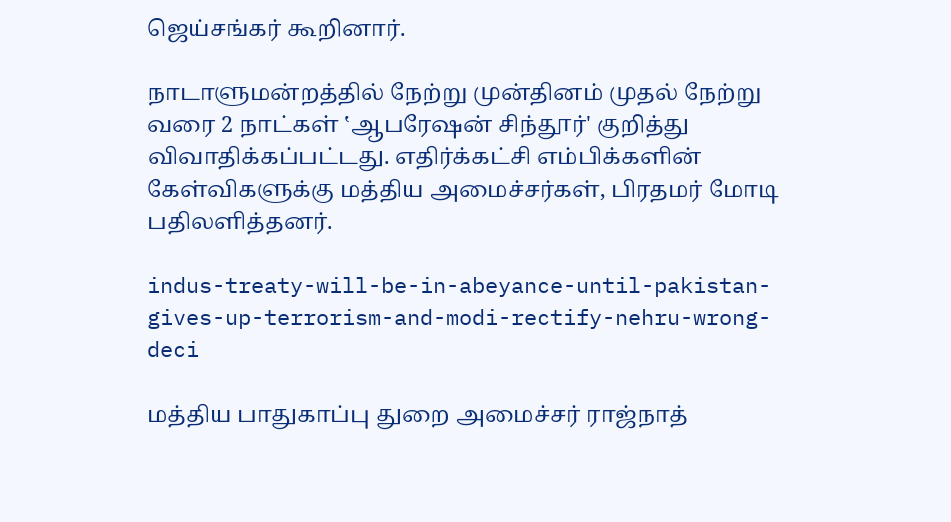ஜெய்சங்கர் கூறினார்.

நாடாளுமன்றத்தில் நேற்று முன்தினம் முதல் நேற்று வரை 2 நாட்கள் ‛ஆபரேஷன் சிந்தூர்' குறித்து விவாதிக்கப்பட்டது. எதிர்க்கட்சி எம்பிக்களின் கேள்விகளுக்கு மத்திய அமைச்சர்கள், பிரதமர் மோடி பதிலளித்தனர்.

indus-treaty-will-be-in-abeyance-until-pakistan-gives-up-terrorism-and-modi-rectify-nehru-wrong-deci

மத்திய பாதுகாப்பு துறை அமைச்சர் ராஜ்நாத்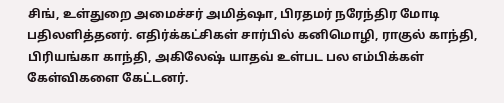சிங், உள்துறை அமைச்சர் அமித்ஷா, பிரதமர் நரேந்திர மோடி பதிலளித்தனர். எதிர்க்கட்சிகள் சார்பில் கனிமொழி, ராகுல் காந்தி, பிரியங்கா காந்தி, அகிலேஷ் யாதவ் உள்பட பல எம்பிக்கள் கேள்விகளை கேட்டனர்.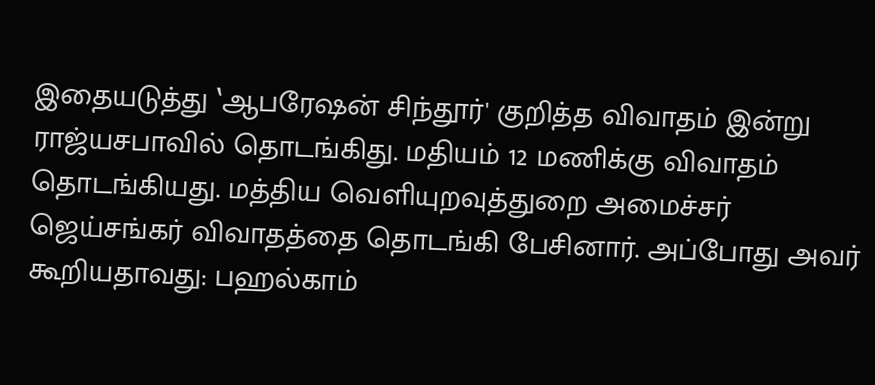இதையடுத்து ‛ஆபரேஷன் சிந்தூர்' குறித்த விவாதம் இன்று ராஜ்யசபாவில் தொடங்கிது. மதியம் 12 மணிக்கு விவாதம் தொடங்கியது. மத்திய வெளியுறவுத்துறை அமைச்சர் ஜெய்சங்கர் விவாதத்தை தொடங்கி பேசினார். அப்போது அவர் கூறியதாவது: பஹல்காம்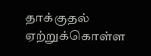தாக்குதல் ஏற்றுக்கொள்ள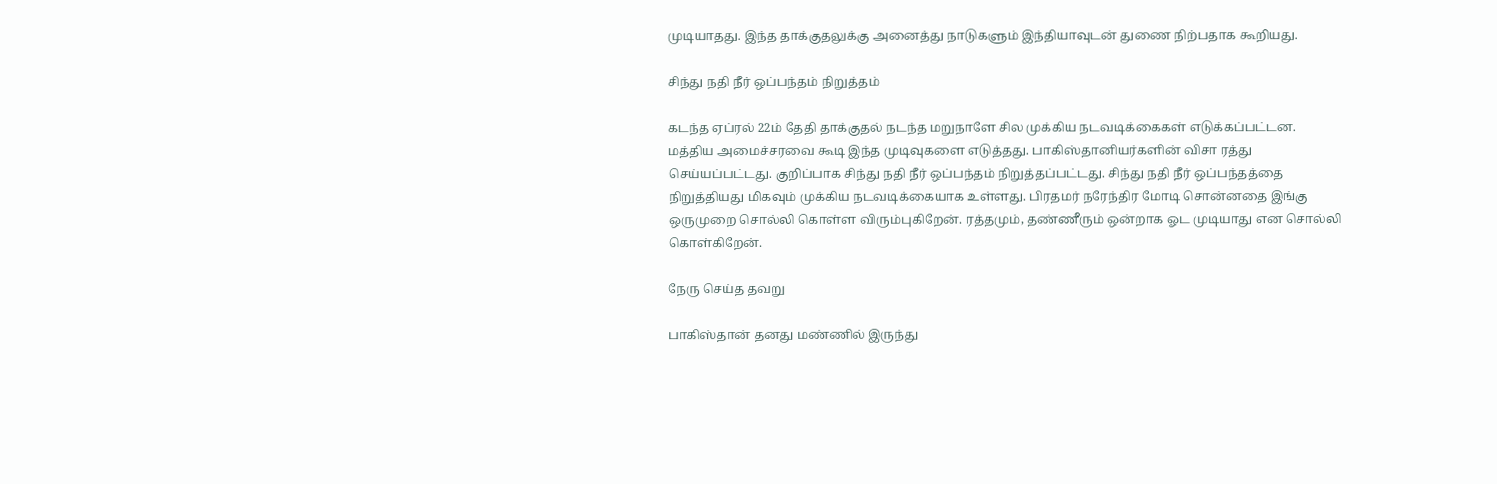முடியாதது. இந்த தாக்குதலுக்கு அனைத்து நாடுகளும் இந்தியாவுடன் துணை நிற்பதாக கூறியது.

சிந்து நதி நீர் ஒப்பந்தம் நிறுத்தம்

கடந்த ஏப்ரல் 22ம் தேதி தாக்குதல் நடந்த மறுநாளே சில முக்கிய நடவடிக்கைகள் எடுக்கப்பட்டன. மத்திய அமைச்சரவை கூடி இந்த முடிவுகளை எடுத்தது. பாகிஸ்தானியர்களின் விசா ரத்து செய்யப்பட்டது. குறிப்பாக சிந்து நதி நீர் ஒப்பந்தம் நிறுத்தப்பட்டது. சிந்து நதி நீர் ஒப்பந்தத்தை நிறுத்தியது மிகவும் முக்கிய நடவடிக்கையாக உள்ளது. பிரதமர் நரேந்திர மோடி சொன்னதை இங்கு ஒருமுறை சொல்லி கொள்ள விரும்புகிறேன். ரத்தமும், தண்ணீரும் ஒன்றாக ஓட முடியாது என சொல்லி கொள்கிறேன்.

நேரு செய்த தவறு

பாகிஸ்தான் தனது மண்ணில் இருந்து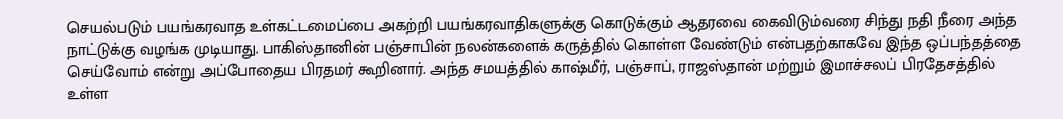செயல்படும் பயங்கரவாத உள்கட்டமைப்பை அகற்றி பயங்கரவாதிகளுக்கு கொடுக்கும் ஆதரவை கைவிடும்வரை சிந்து நதி நீரை அந்த நாட்டுக்கு வழங்க முடியாது. பாகிஸ்தானின் பஞ்சாபின் நலன்களைக் கருத்தில் கொள்ள வேண்டும் என்பதற்காகவே இந்த ஒப்பந்தத்தை செய்வோம் என்று அப்போதைய பிரதமர் கூறினார். அந்த சமயத்தில் காஷ்மீர், பஞ்சாப், ராஜஸ்தான் மற்றும் இமாச்சலப் பிரதேசத்தில் உள்ள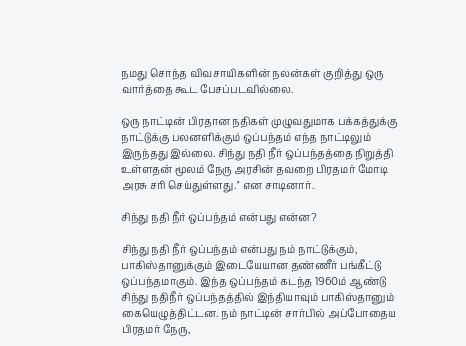நமது சொந்த விவசாயிகளின் நலன்கள் குறித்து ஒரு வார்த்தை கூட பேசப்படவில்லை.

ஒரு நாட்டின் பிரதான நதிகள் முழுவதுமாக பக்கத்துக்கு நாட்டுக்கு பலனளிக்கும் ஒப்பந்தம் எந்த நாட்டிலும் இருந்தது இல்லை. சிந்து நதி நீர் ஒப்பந்தத்தை நிறுத்தி உள்ளதன் மூலம் நேரு அரசின் தவறை பிரதமர் மோடி அரசு சரி செய்துள்ளது.'' என சாடினார்.

சிந்து நதி நீர் ஒப்பந்தம் என்பது என்ன?

சிந்து நதி நீர் ஒப்பந்தம் என்பது நம் நாட்டுக்கும், பாகிஸ்தானுக்கும் இடையேயான தண்ணீர் பங்கீட்டு ஒப்பந்தமாகும். இந்த ஒப்பந்தம் கடந்த 1960ம் ஆண்டு சிந்து நதிநீர் ஒப்பந்தத்தில் இந்தியாவும் பாகிஸ்தானும் கையெழுத்திட்டன. நம் நாட்டின் சார்பில் அப்போதைய பிரதமர் நேரு,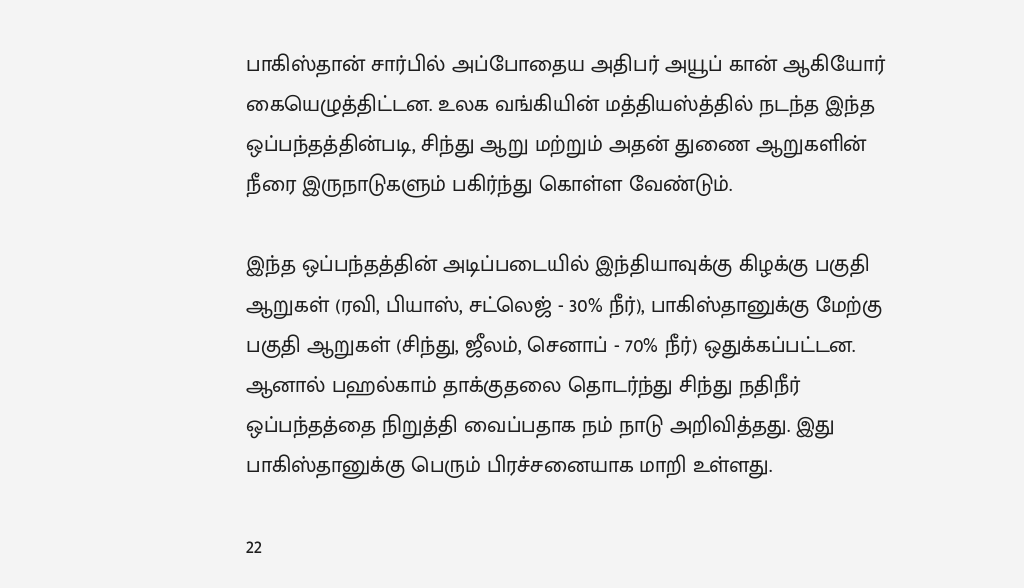பாகிஸ்தான் சார்பில் அப்போதைய அதிபர் அயூப் கான் ஆகியோர் கையெழுத்திட்டன. உலக வங்கியின் மத்தியஸ்த்தில் நடந்த இந்த ஒப்பந்தத்தின்படி, சிந்து ஆறு மற்றும் அதன் துணை ஆறுகளின் நீரை இருநாடுகளும் பகிர்ந்து கொள்ள வேண்டும்.

இந்த ஒப்பந்தத்தின் அடிப்படையில் இந்தியாவுக்கு கிழக்கு பகுதி ஆறுகள் (ரவி, பியாஸ், சட்லெஜ் - 30% நீர்), பாகிஸ்தானுக்கு மேற்கு பகுதி ஆறுகள் (சிந்து, ஜீலம், செனாப் - 70% நீர்) ஒதுக்கப்பட்டன. ஆனால் பஹல்காம் தாக்குதலை தொடர்ந்து சிந்து நதிநீர் ஒப்பந்தத்தை நிறுத்தி வைப்பதாக நம் நாடு அறிவித்தது. இது பாகிஸ்தானுக்கு பெரும் பிரச்சனையாக மாறி உள்ளது.

22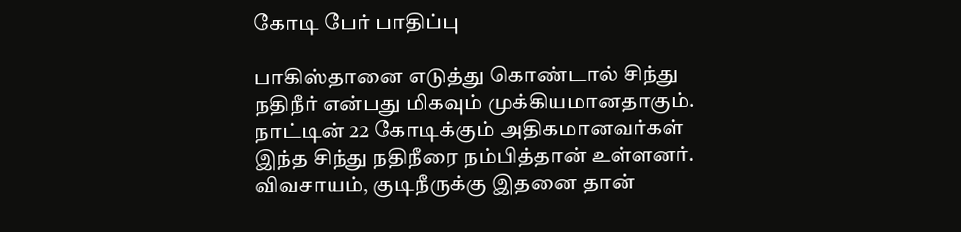கோடி பேர் பாதிப்பு

பாகிஸ்தானை எடுத்து கொண்டால் சிந்து நதிநீர் என்பது மிகவும் முக்கியமானதாகும். நாட்டின் 22 கோடிக்கும் அதிகமானவர்கள் இந்த சிந்து நதிநீரை நம்பித்தான் உள்ளனர். விவசாயம், குடிநீருக்கு இதனை தான்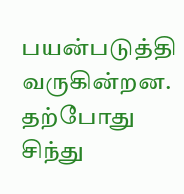பயன்படுத்தி வருகின்றன. தற்போது சிந்து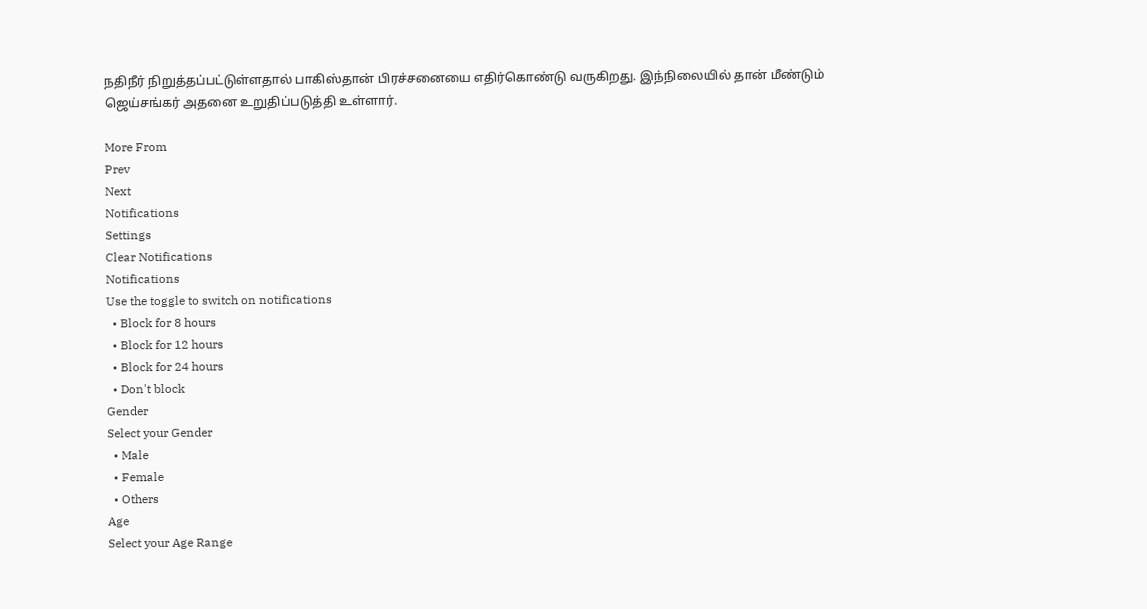நதிநீர் நிறுத்தப்பட்டுள்ளதால் பாகிஸ்தான் பிரச்சனையை எதிர்கொண்டு வருகிறது. இந்நிலையில் தான் மீண்டும் ஜெய்சங்கர் அதனை உறுதிப்படுத்தி உள்ளார்.

More From
Prev
Next
Notifications
Settings
Clear Notifications
Notifications
Use the toggle to switch on notifications
  • Block for 8 hours
  • Block for 12 hours
  • Block for 24 hours
  • Don't block
Gender
Select your Gender
  • Male
  • Female
  • Others
Age
Select your Age Range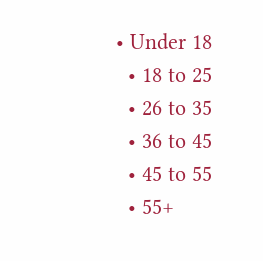• Under 18
  • 18 to 25
  • 26 to 35
  • 36 to 45
  • 45 to 55
  • 55+